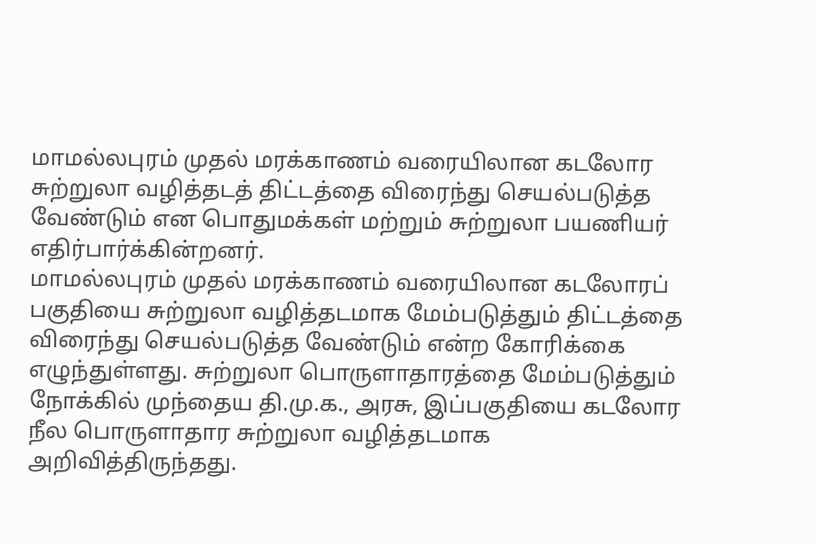மாமல்லபுரம் முதல் மரக்காணம் வரையிலான கடலோர சுற்றுலா வழித்தடத் திட்டத்தை விரைந்து செயல்படுத்த வேண்டும் என பொதுமக்கள் மற்றும் சுற்றுலா பயணியர் எதிர்பார்க்கின்றனர்.
மாமல்லபுரம் முதல் மரக்காணம் வரையிலான கடலோரப் பகுதியை சுற்றுலா வழித்தடமாக மேம்படுத்தும் திட்டத்தை விரைந்து செயல்படுத்த வேண்டும் என்ற கோரிக்கை எழுந்துள்ளது. சுற்றுலா பொருளாதாரத்தை மேம்படுத்தும் நோக்கில் முந்தைய தி.மு.க., அரசு, இப்பகுதியை கடலோர நீல பொருளாதார சுற்றுலா வழித்தடமாக அறிவித்திருந்தது.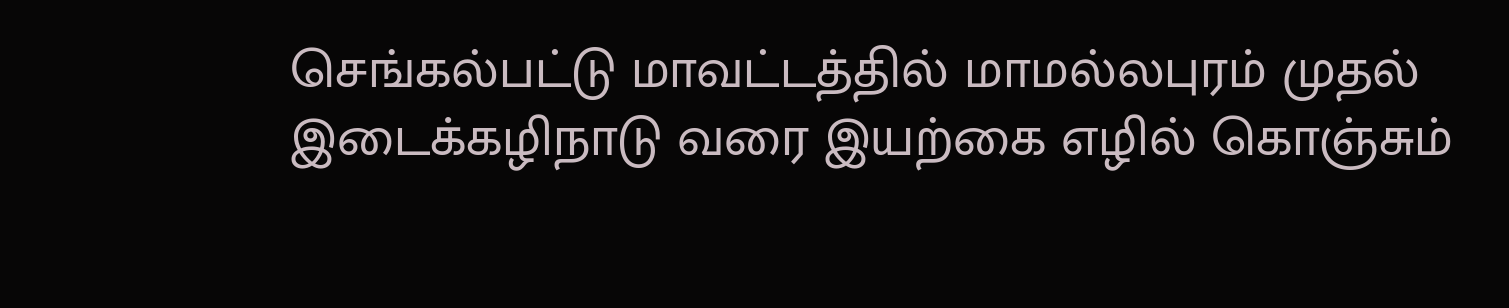செங்கல்பட்டு மாவட்டத்தில் மாமல்லபுரம் முதல் இடைக்கழிநாடு வரை இயற்கை எழில் கொஞ்சும்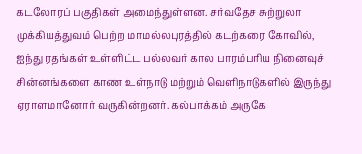கடலோரப் பகுதிகள் அமைந்துள்ளன. சர்வதேச சுற்றுலா முக்கியத்துவம் பெற்ற மாமல்லபுரத்தில் கடற்கரை கோவில், ஐந்து ரதங்கள் உள்ளிட்ட பல்லவர் கால பாரம்பரிய நினைவுச் சின்னங்களை காண உள்நாடு மற்றும் வெளிநாடுகளில் இருந்து ஏராளமானோர் வருகின்றனர். கல்பாக்கம் அருகே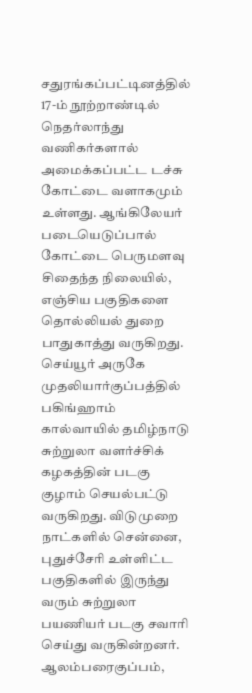சதுரங்கப்பட்டினத்தில் 17-ம் நூற்றாண்டில் நெதர்லாந்து வணிகர்களால் அமைக்கப்பட்ட டச்சு கோட்டை வளாகமும் உள்ளது. ஆங்கிலேயர் படையெடுப்பால் கோட்டை பெருமளவு சிதைந்த நிலையில், எஞ்சிய பகுதிகளை தொல்லியல் துறை பாதுகாத்து வருகிறது.
செய்யூர் அருகே முதலியார்குப்பத்தில் பகிங்ஹாம் கால்வாயில் தமிழ்நாடு சுற்றுலா வளர்ச்சிக் கழகத்தின் படகு குழாம் செயல்பட்டு வருகிறது. விடுமுறை நாட்களில் சென்னை, புதுச்சேரி உள்ளிட்ட பகுதிகளில் இருந்து வரும் சுற்றுலா பயணியர் படகு சவாரி செய்து வருகின்றனர். ஆலம்பரைகுப்பம்,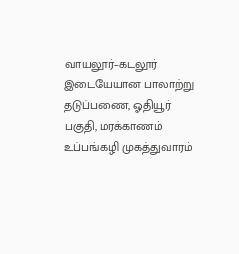வாயலூர்–கடலூர் இடையேயான பாலாற்று தடுப்பணை, ஓதியூர் பகுதி, மரக்காணம் உப்பங்கழி முகத்துவாரம்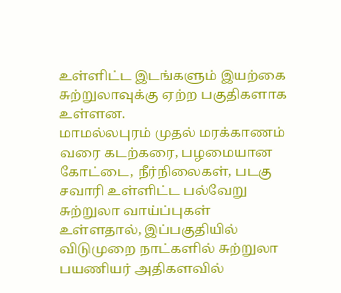உள்ளிட்ட இடங்களும் இயற்கை சுற்றுலாவுக்கு ஏற்ற பகுதிகளாக உள்ளன.
மாமல்லபுரம் முதல் மரக்காணம் வரை கடற்கரை, பழமையான கோட்டை, நீர்நிலைகள், படகு சவாரி உள்ளிட்ட பல்வேறு சுற்றுலா வாய்ப்புகள் உள்ளதால், இப்பகுதியில் விடுமுறை நாட்களில் சுற்றுலா பயணியர் அதிகளவில்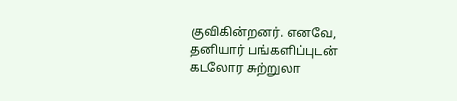குவிகின்றனர். எனவே, தனியார் பங்களிப்புடன் கடலோர சுற்றுலா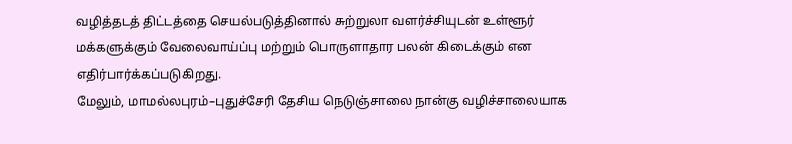வழித்தடத் திட்டத்தை செயல்படுத்தினால் சுற்றுலா வளர்ச்சியுடன் உள்ளூர் மக்களுக்கும் வேலைவாய்ப்பு மற்றும் பொருளாதார பலன் கிடைக்கும் என எதிர்பார்க்கப்படுகிறது.
மேலும், மாமல்லபுரம்–புதுச்சேரி தேசிய நெடுஞ்சாலை நான்கு வழிச்சாலையாக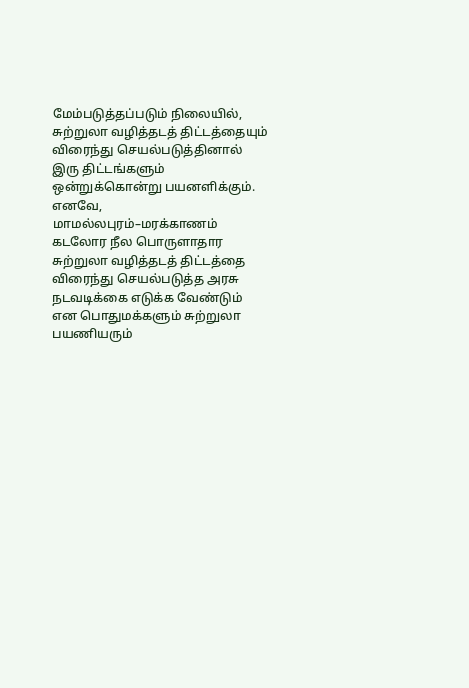மேம்படுத்தப்படும் நிலையில், சுற்றுலா வழித்தடத் திட்டத்தையும் விரைந்து செயல்படுத்தினால் இரு திட்டங்களும் ஒன்றுக்கொன்று பயனளிக்கும். எனவே, மாமல்லபுரம்–மரக்காணம் கடலோர நீல பொருளாதார சுற்றுலா வழித்தடத் திட்டத்தை விரைந்து செயல்படுத்த அரசு நடவடிக்கை எடுக்க வேண்டும் என பொதுமக்களும் சுற்றுலா பயணியரும்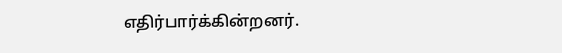எதிர்பார்க்கின்றனர்.